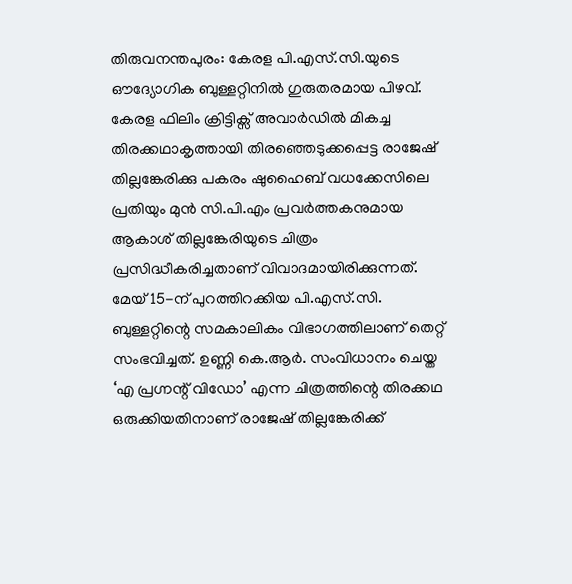തിരുവനന്തപുരം: കേരള പി.എസ്.സി.യുടെ ഔദ്യോഗിക ബുള്ളറ്റിനിൽ ഗുരുതരമായ പിഴവ്. കേരള ഫിലിം ക്രിട്ടിക്സ് അവാർഡിൽ മികച്ച തിരക്കഥാകൃത്തായി തിരഞ്ഞെടുക്കപ്പെട്ട രാജേഷ് തില്ലങ്കേരിക്കു പകരം ഷുഹൈബ് വധക്കേസിലെ പ്രതിയും മുൻ സി.പി.എം പ്രവർത്തകനുമായ ആകാശ് തില്ലങ്കേരിയുടെ ചിത്രം പ്രസിദ്ധീകരിച്ചതാണ് വിവാദമായിരിക്കുന്നത്.
മേയ് 15-ന് പുറത്തിറക്കിയ പി.എസ്.സി. ബുള്ളറ്റിന്റെ സമകാലികം വിഭാഗത്തിലാണ് തെറ്റ് സംഭവിച്ചത്. ഉണ്ണി കെ.ആർ. സംവിധാനം ചെയ്ത ‘എ പ്രഗ്നന്റ് വിഡോ’ എന്ന ചിത്രത്തിന്റെ തിരക്കഥ ഒരുക്കിയതിനാണ് രാജേഷ് തില്ലങ്കേരിക്ക്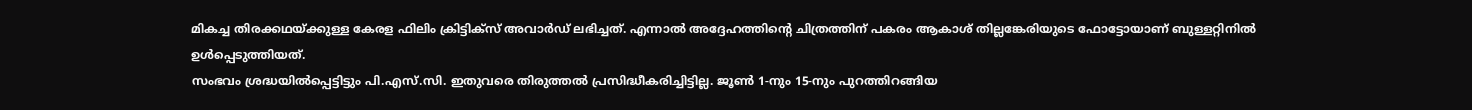മികച്ച തിരക്കഥയ്ക്കുള്ള കേരള ഫിലിം ക്രിട്ടിക്സ് അവാർഡ് ലഭിച്ചത്. എന്നാൽ അദ്ദേഹത്തിന്റെ ചിത്രത്തിന് പകരം ആകാശ് തില്ലങ്കേരിയുടെ ഫോട്ടോയാണ് ബുള്ളറ്റിനിൽ ഉൾപ്പെടുത്തിയത്.
സംഭവം ശ്രദ്ധയിൽപ്പെട്ടിട്ടും പി.എസ്.സി. ഇതുവരെ തിരുത്തൽ പ്രസിദ്ധീകരിച്ചിട്ടില്ല. ജൂൺ 1-നും 15-നും പുറത്തിറങ്ങിയ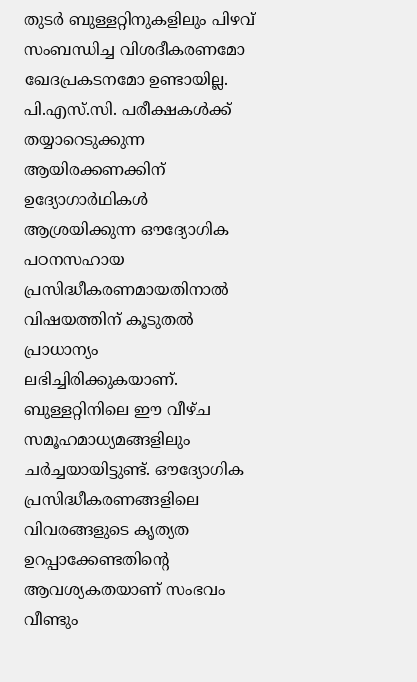തുടർ ബുള്ളറ്റിനുകളിലും പിഴവ് സംബന്ധിച്ച വിശദീകരണമോ ഖേദപ്രകടനമോ ഉണ്ടായില്ല. പി.എസ്.സി. പരീക്ഷകൾക്ക് തയ്യാറെടുക്കുന്ന ആയിരക്കണക്കിന് ഉദ്യോഗാർഥികൾ ആശ്രയിക്കുന്ന ഔദ്യോഗിക പഠനസഹായ പ്രസിദ്ധീകരണമായതിനാൽ വിഷയത്തിന് കൂടുതൽ പ്രാധാന്യം ലഭിച്ചിരിക്കുകയാണ്.
ബുള്ളറ്റിനിലെ ഈ വീഴ്ച സമൂഹമാധ്യമങ്ങളിലും ചർച്ചയായിട്ടുണ്ട്. ഔദ്യോഗിക പ്രസിദ്ധീകരണങ്ങളിലെ വിവരങ്ങളുടെ കൃത്യത ഉറപ്പാക്കേണ്ടതിന്റെ ആവശ്യകതയാണ് സംഭവം വീണ്ടും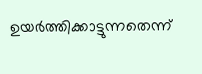ഉയർത്തിക്കാട്ടുന്നതെന്ന്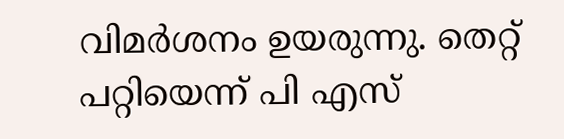വിമർശനം ഉയരുന്നു. തെറ്റ് പറ്റിയെന്ന് പി എസ്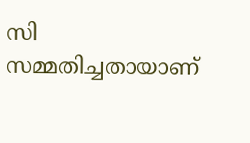സി സമ്മതിച്ചതായാണ്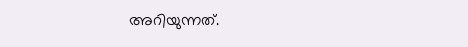അറിയുന്നത്.